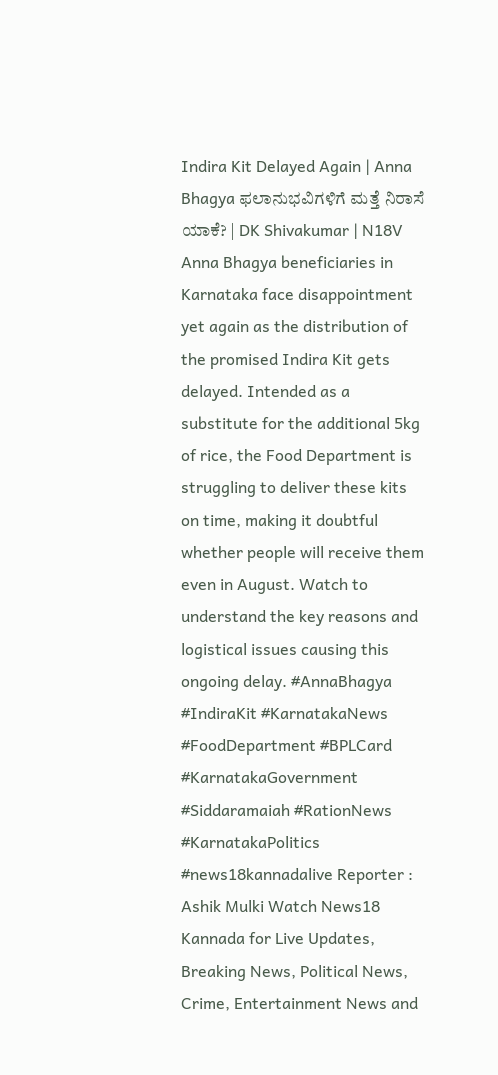Indira Kit Delayed Again | Anna Bhagya ಫಲಾನುಭವಿಗಳಿಗೆ ಮತ್ತೆ ನಿರಾಸೆ ಯಾಕೆ? | DK Shivakumar | N18V
Anna Bhagya beneficiaries in Karnataka face disappointment yet again as the distribution of the promised Indira Kit gets delayed. Intended as a substitute for the additional 5kg of rice, the Food Department is struggling to deliver these kits on time, making it doubtful whether people will receive them even in August. Watch to understand the key reasons and logistical issues causing this ongoing delay. #AnnaBhagya #IndiraKit #KarnatakaNews #FoodDepartment #BPLCard #KarnatakaGovernment #Siddaramaiah #RationNews #KarnatakaPolitics #news18kannadalive Reporter : Ashik Mulki Watch News18 Kannada for Live Updates, Breaking News, Political News, Crime, Entertainment News and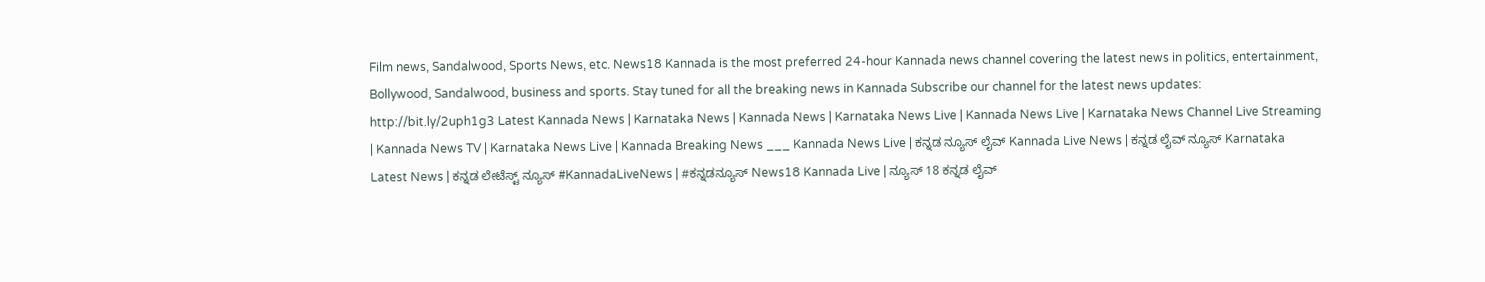Film news, Sandalwood, Sports News, etc. News18 Kannada is the most preferred 24-hour Kannada news channel covering the latest news in politics, entertainment, Bollywood, Sandalwood, business and sports. Stay tuned for all the breaking news in Kannada Subscribe our channel for the latest news updates: http://bit.ly/2uph1g3 Latest Kannada News | Karnataka News | Kannada News | Karnataka News Live | Kannada News Live | Karnataka News Channel Live Streaming | Kannada News TV | Karnataka News Live | Kannada Breaking News ___ Kannada News Live | ಕನ್ನಡ ನ್ಯೂಸ್ ಲೈವ್ Kannada Live News | ಕನ್ನಡ ಲೈವ್ ನ್ಯೂಸ್ Karnataka Latest News | ಕನ್ನಡ ಲೇಟೆಸ್ಟ್ ನ್ಯೂಸ್ #KannadaLiveNews | #ಕನ್ನಡನ್ಯೂಸ್ News18 Kannada Live | ನ್ಯೂಸ್ 18 ಕನ್ನಡ ಲೈವ್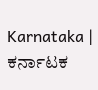Karnataka | ಕರ್ನಾಟಕ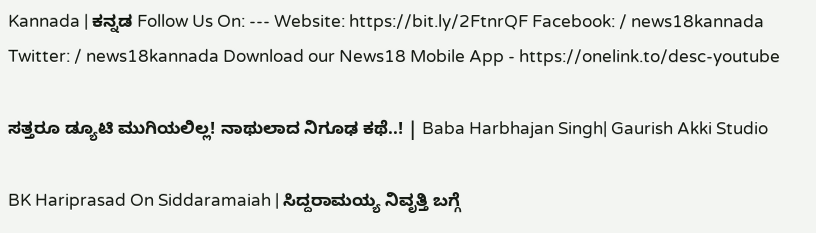Kannada | ಕನ್ನಡ Follow Us On: --- Website: https://bit.ly/2FtnrQF Facebook: / news18kannada Twitter: / news18kannada Download our News18 Mobile App - https://onelink.to/desc-youtube

ಸತ್ತರೂ ಡ್ಯೂಟಿ ಮುಗಿಯಲಿಲ್ಲ! ನಾಥುಲಾದ ನಿಗೂಢ ಕಥೆ..! | Baba Harbhajan Singh| Gaurish Akki Studio

BK Hariprasad On Siddaramaiah | ಸಿದ್ದರಾಮಯ್ಯ ನಿವೃತ್ತಿ ಬಗ್ಗೆ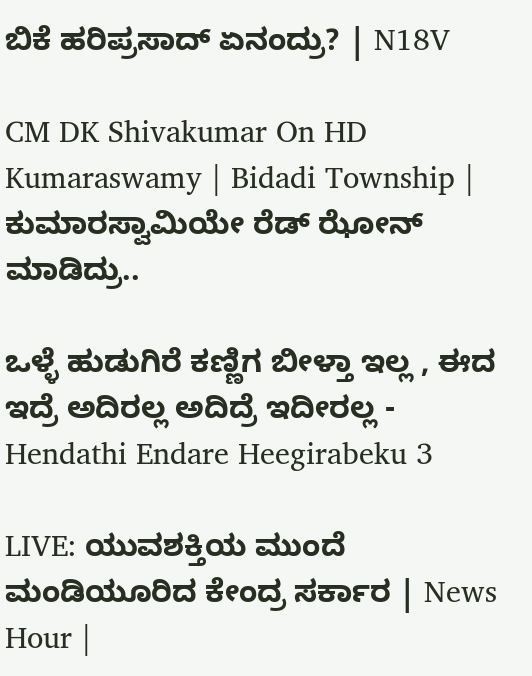ಬಿಕೆ ಹರಿಪ್ರಸಾದ್ ಏನಂದ್ರು? | N18V

CM DK Shivakumar On HD Kumaraswamy | Bidadi Township | ಕುಮಾರಸ್ವಾಮಿಯೇ ರೆಡ್ ಝೋನ್ ಮಾಡಿದ್ರು..

ಒಳ್ಳೆ ಹುಡುಗಿರೆ ಕಣ್ಣಿಗ ಬೀಳ್ತಾ ಇಲ್ಲ , ಈದ ಇದ್ರೆ ಅದಿರಲ್ಲ ಅದಿದ್ರೆ ಇದೀರಲ್ಲ - Hendathi Endare Heegirabeku 3

LIVE: ಯುವಶಕ್ತಿಯ ಮುಂದೆ ಮಂಡಿಯೂರಿದ ಕೇಂದ್ರ ಸರ್ಕಾರ | News Hour |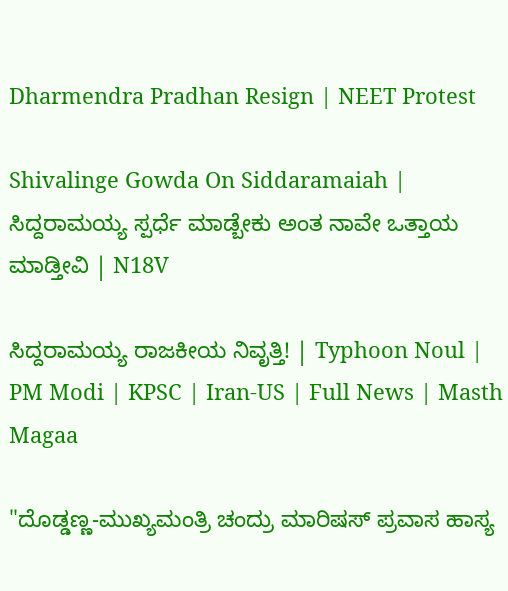Dharmendra Pradhan Resign | NEET Protest

Shivalinge Gowda On Siddaramaiah | ಸಿದ್ದರಾಮಯ್ಯ ಸ್ಪರ್ಧೆ ಮಾಡ್ಬೇಕು ಅಂತ ನಾವೇ ಒತ್ತಾಯ ಮಾಡ್ತೀವಿ | N18V

ಸಿದ್ದರಾಮಯ್ಯ ರಾಜಕೀಯ ನಿವೃತ್ತಿ! | Typhoon Noul | PM Modi | KPSC | Iran-US | Full News | Masth Magaa

"ದೊಡ್ಡಣ್ಣ-ಮುಖ್ಯಮಂತ್ರಿ ಚಂದ್ರು ಮಾರಿಷಸ್ ಪ್ರವಾಸ ಹಾಸ್ಯ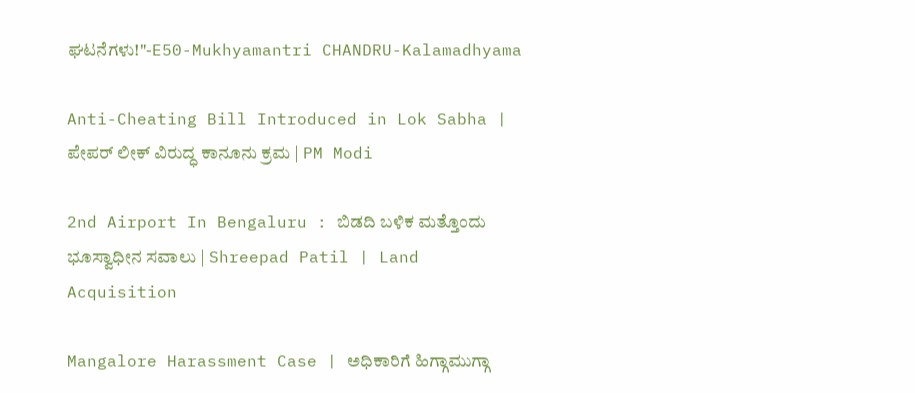ಘಟನೆಗಳು!"-E50-Mukhyamantri CHANDRU-Kalamadhyama

Anti-Cheating Bill Introduced in Lok Sabha | ಪೇಪರ್ ಲೀಕ್ ವಿರುದ್ಧ ಕಾನೂನು ಕ್ರಮ | PM Modi

2nd Airport In Bengaluru : ಬಿಡದಿ ಬಳಿಕ ಮತ್ತೊಂದು ಭೂಸ್ವಾಧೀನ ಸವಾಲು | Shreepad Patil | Land Acquisition

Mangalore Harassment Case | ಅಧಿಕಾರಿಗೆ ಹಿಗ್ಗಾಮುಗ್ಗಾ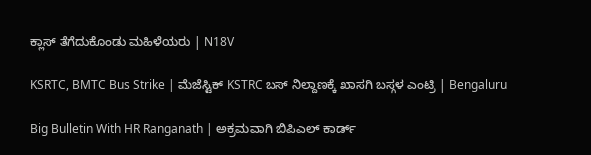ಕ್ಲಾಸ್ ತೆಗೆದುಕೊಂಡು ಮಹಿಳೆಯರು | N18V

KSRTC, BMTC Bus Strike | ಮೆಜೆಸ್ಟಿಕ್ KSTRC ಬಸ್ ನಿಲ್ದಾಣಕ್ಕೆ ಖಾಸಗಿ ಬಸ್ಗಳ ಎಂಟ್ರಿ | Bengaluru

Big Bulletin With HR Ranganath | ಅಕ್ರಮವಾಗಿ ಬಿಪಿಎಲ್ ಕಾರ್ಡ್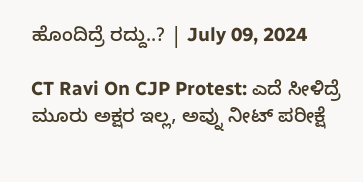ಹೊಂದಿದ್ರೆ ರದ್ದು..? | July 09, 2024

CT Ravi On CJP Protest: ಎದೆ ಸೀಳಿದ್ರೆ ಮೂರು ಅಕ್ಷರ ಇಲ್ಲ, ಅವ್ನು ನೀಟ್ ಪರೀಕ್ಷೆ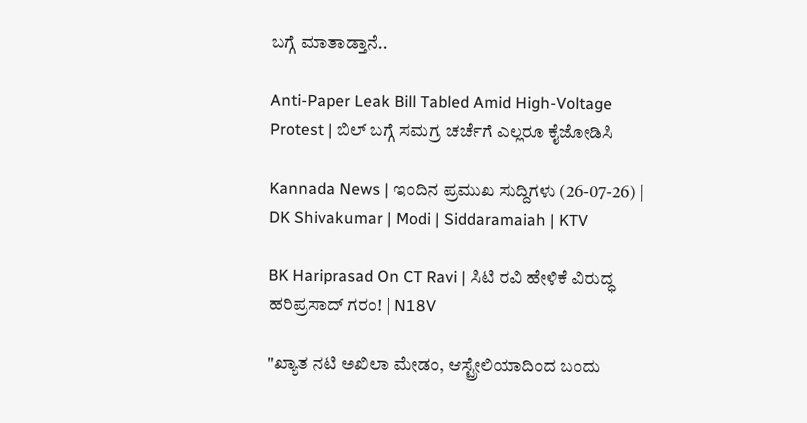ಬಗ್ಗೆ ಮಾತಾಡ್ತಾನೆ..

Anti-Paper Leak Bill Tabled Amid High-Voltage Protest | ಬಿಲ್ ಬಗ್ಗೆ ಸಮಗ್ರ ಚರ್ಚೆಗೆ ಎಲ್ಲರೂ ಕೈಜೋಡಿಸಿ

Kannada News | ಇಂದಿನ ಪ್ರಮುಖ ಸುದ್ದಿಗಳು (26-07-26) | DK Shivakumar | Modi | Siddaramaiah | KTV

BK Hariprasad On CT Ravi | ಸಿಟಿ ರವಿ ಹೇಳಿಕೆ ವಿರುದ್ಧ ಹರಿಪ್ರಸಾದ್ ಗರಂ! | N18V

"ಖ್ಯಾತ ನಟಿ ಅಖಿಲಾ ಮೇಡಂ, ಆಸ್ಟ್ರೇಲಿಯಾದಿಂದ ಬಂದು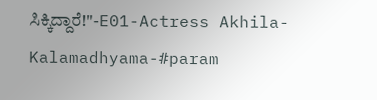ಸಿಕ್ಕಿದ್ದಾರೆ!"-E01-Actress Akhila-Kalamadhyama-#param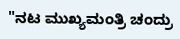"ನಟ ಮುಖ್ಯಮಂತ್ರಿ ಚಂದ್ರು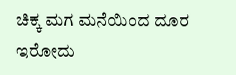ಚಿಕ್ಕ ಮಗ ಮನೆಯಿಂದ ದೂರ ಇರೋದು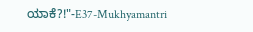ಯಾಕೆ?!"-E37-Mukhyamantri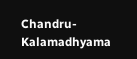Chandru-Kalamadhyama